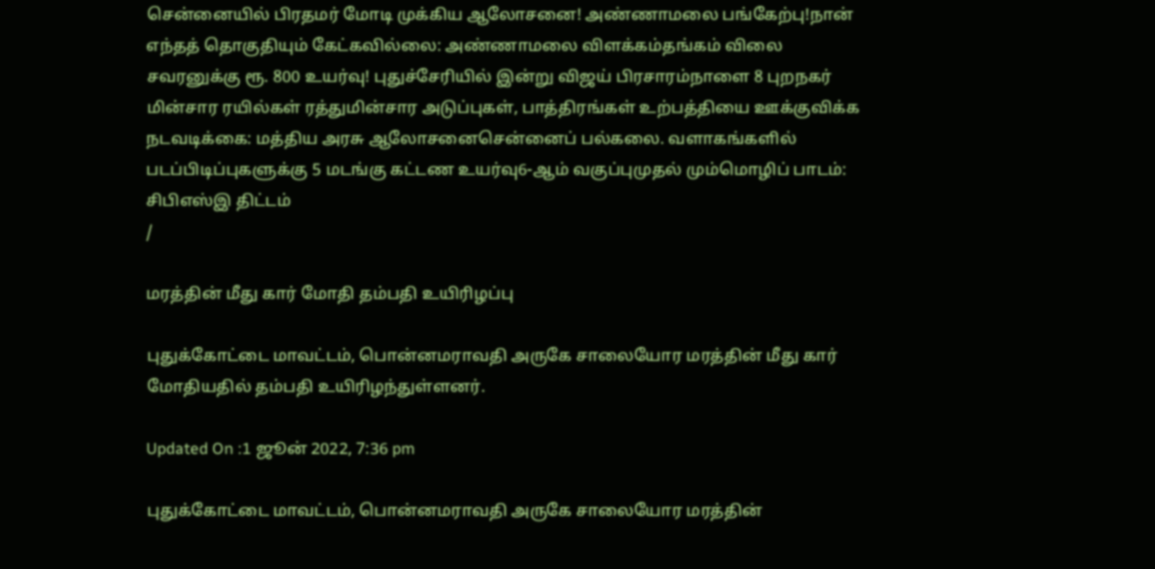சென்னையில் பிரதமர் மோடி முக்கிய ஆலோசனை! அண்ணாமலை பங்கேற்பு!நான் எந்தத் தொகுதியும் கேட்கவில்லை: அண்ணாமலை விளக்கம்தங்கம் விலை சவரனுக்கு ரூ. 800 உயர்வு! புதுச்சேரியில் இன்று விஜய் பிரசாரம்நாளை 8 புறநகர் மின்சார ரயில்கள் ரத்துமின்சார அடுப்புகள், பாத்திரங்கள் உற்பத்தியை ஊக்குவிக்க நடவடிக்கை: மத்திய அரசு ஆலோசனைசென்னைப் பல்கலை. வளாகங்களில் படப்பிடிப்புகளுக்கு 5 மடங்கு கட்டண உயர்வு6-ஆம் வகுப்புமுதல் மும்மொழிப் பாடம்: சிபிஎஸ்இ திட்டம்
/

மரத்தின் மீது கார் மோதி தம்பதி உயிரிழப்பு

புதுக்கோட்டை மாவட்டம், பொன்னமராவதி அருகே சாலையோர மரத்தின் மீது கார் மோதியதில் தம்பதி உயிரிழந்துள்ளனர்.

Updated On :1 ஜூன் 2022, 7:36 pm

புதுக்கோட்டை மாவட்டம், பொன்னமராவதி அருகே சாலையோர மரத்தின்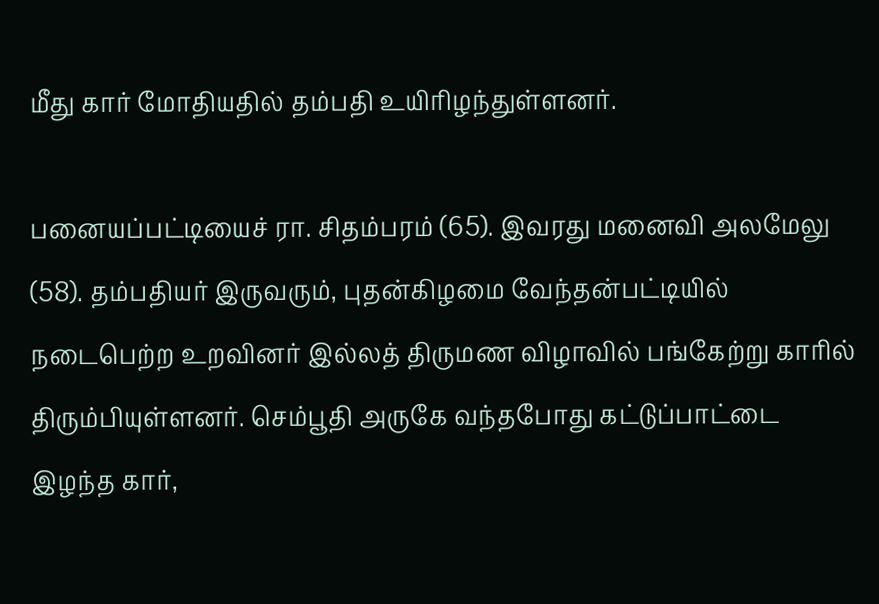மீது கார் மோதியதில் தம்பதி உயிரிழந்துள்ளனர்.

பனையப்பட்டியைச் ரா. சிதம்பரம் (65). இவரது மனைவி அலமேலு (58). தம்பதியர் இருவரும், புதன்கிழமை வேந்தன்பட்டியில் நடைபெற்ற உறவினர் இல்லத் திருமண விழாவில் பங்கேற்று காரில் திரும்பியுள்ளனர். செம்பூதி அருகே வந்தபோது கட்டுப்பாட்டை இழந்த கார்,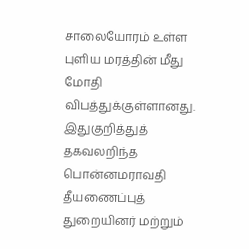சாலையோரம் உள்ள புளிய மரத்தின் மீது மோதி விபத்துக்குள்ளானது. இதுகுறித்துத் தகவலறிந்த பொன்னமராவதி தீயணைப்புத் துறையினர் மற்றும்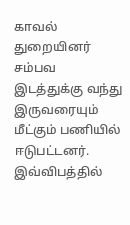காவல் துறையினர் சம்பவ இடத்துக்கு வந்து இருவரையும் மீட்கும் பணியில் ஈடுபட்டனர். இவ்விபத்தில்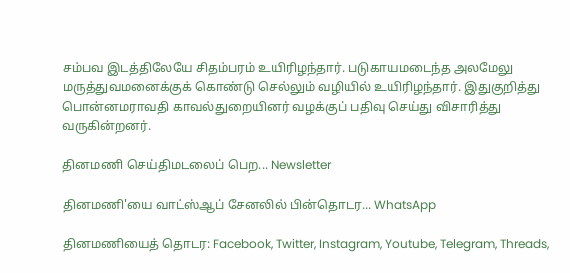சம்பவ இடத்திலேயே சிதம்பரம் உயிரிழந்தார். படுகாயமடைந்த அலமேலு மருத்துவமனைக்குக் கொண்டு செல்லும் வழியில் உயிரிழந்தார். இதுகுறித்து பொன்னமராவதி காவல்துறையினர் வழக்குப் பதிவு செய்து விசாரித்து வருகின்றனர்.

தினமணி செய்திமடலைப் பெற... Newsletter

தினமணி'யை வாட்ஸ்ஆப் சேனலில் பின்தொடர... WhatsApp

தினமணியைத் தொடர: Facebook, Twitter, Instagram, Youtube, Telegram, Threads,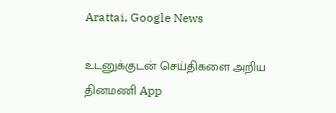Arattai, Google News

உடனுக்குடன் செய்திகளை அறிய தினமணி App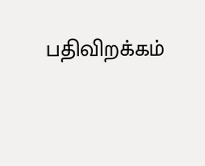பதிவிறக்கம்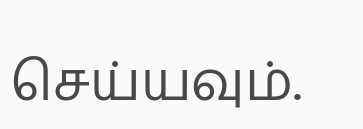செய்யவும்.